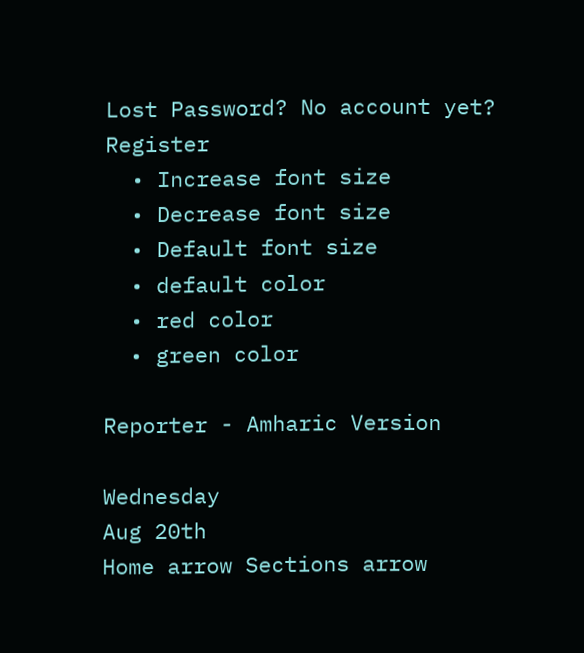Lost Password? No account yet? Register
  • Increase font size
  • Decrease font size
  • Default font size
  • default color
  • red color
  • green color

Reporter - Amharic Version

Wednesday
Aug 20th
Home arrow Sections arrow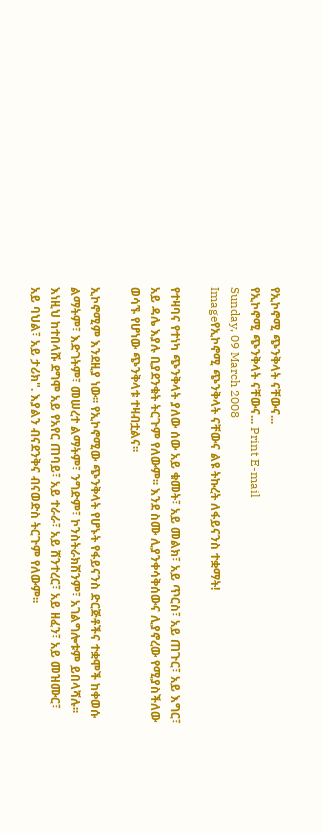የኢኮኖሚ ጭንቅላት ናቸውና...
የኢኮኖሚ ጭንቅላት ናቸውና... Print E-mail
Sunday, 09 March 2008
Imageየኢኮኖሚ ጭንቅላት ናቸውና ልዩ ትኩረት ለፋይናንስ ተቋማት!

የተዛባና የተነካ ጭንቅላት ያለው ሰው አይ ቁመት፣ አይ መልክ፣ አይ ጥርስ፣ አይ ጠጉር፣ አይ እግር፣ አይ ዳሌ እያሉ ቢያደንቁት ትርጉም የለውም፡፡ እንደ ስሙ ሊያንቀሳቅሰውና ሊያኖረው የሚያስችለው ወሳኙ የሆነው ጭንቅላቱ ተዛብቷልና፡፡

ኢኮኖሚም እንደዚያ ነው፡፡ የኢኮኖሚው ጭንቅላት የሆኑት የፋይናንስ ድርጅቶችና ተቋሞች ከቀወሱ ልማትም፣ እድገትም፣ መሠረተ ልማትም፣ ንግድም፣ ኮንስትራክሽንም፣ አገልግሎቱም ይበላሻሉ፡፡ እነዚህ ከተበላሹ ደግሞ አይ የአየር ጠባይ፣ አይ ተራራ፣ አይ ሸንተረር፣ አይ ዘፈን፣ አይ መዝሙር፣ አይ ባህል፣ አይ ታሪክ". እያልን ብናደንቅና ብናወድስ ትርጉም የለውም፡፡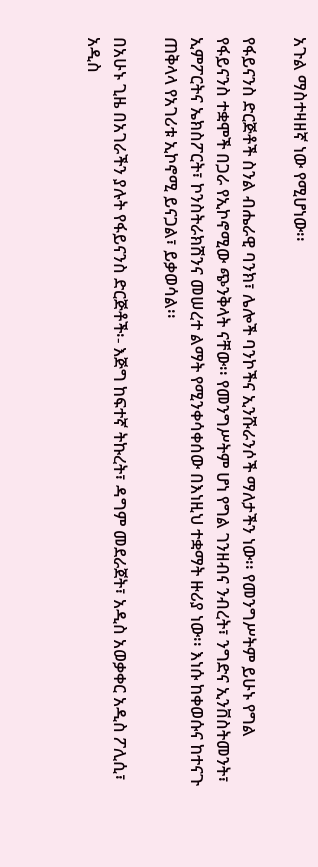አጉል ማስተዛዘኛ ነው የሚሆነው፡፡

የፋይናንስ ድርጅቶች ስንል ብሔራዊ ባንክ፣ ሌሎች ባንኮችና ኢንሹራንሶች ማለታችን ነው፡፡ የመንግሥትም ይሁኑ የግል የፋይናንስ ተቋሞች በጋራ የኢኮኖሚው ጭንቅላት ናቸው፡፡ የመንግሥትም ሆነ የግል ገንዘብና ንብረት፣ ንግድና ኢንቨስትመንት፣ ኢምፖርትና ኤክስፖርት፣ ኮንስትራክሽንና መሠረተ ልማት የሚንቀሳቀሰው በእነዚህ ተቋማት ዙሪያ ነው፡፡ እነሱ ከቀወሱና ከተናጉ ጠቅላላ የአገሪቱ ኢኮኖሚ ይናጋል፣ ይቃወሳል፡፡

በአሁኑ ጊዜ በአገራችን ያሉት የፋይናንስ ድርጅቶች፡- እጅግ ከፍተኛ ትኩረት፣ ዳግም መደራጀት፣ አዲስ አወቃቀር አዲስ ፖሊሲ፣ አዲስ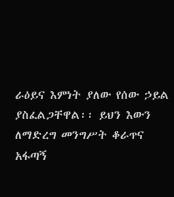ራዕይና እምነት ያለው የሰው ኃይል ያስፈልጋቸዋል፡፡ ይህን እውን ለማድረግ መንግሥት ቆራጥና አፋጣኝ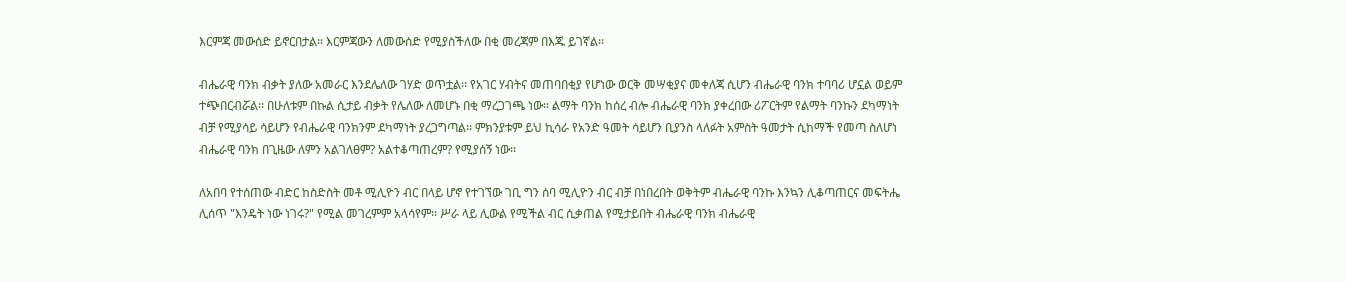እርምጃ መውሰድ ይኖርበታል፡፡ እርምጃውን ለመውሰድ የሚያስችለው በቂ መረጃም በእጁ ይገኛል፡፡

ብሔራዊ ባንክ ብቃት ያለው አመራር እንደሌለው ገሃድ ወጥቷል፡፡ የአገር ሃብትና መጠባበቂያ የሆነው ወርቅ መሣቂያና መቀለጃ ሲሆን ብሔራዊ ባንክ ተባባሪ ሆኗል ወይም ተጭበርብሯል፡፡ በሁለቱም በኩል ሲታይ ብቃት የሌለው ለመሆኑ በቂ ማረጋገጫ ነው፡፡ ልማት ባንክ ከሰረ ብሎ ብሔራዊ ባንክ ያቀረበው ሪፖርትም የልማት ባንኩን ደካማነት ብቻ የሚያሳይ ሳይሆን የብሔራዊ ባንክንም ደካማነት ያረጋግጣል፡፡ ምክንያቱም ይህ ኪሳራ የአንድ ዓመት ሳይሆን ቢያንስ ላለፉት አምስት ዓመታት ሲከማች የመጣ ስለሆነ ብሔራዊ ባንክ በጊዜው ለምን አልገለፀም? አልተቆጣጠረም? የሚያሰኝ ነው፡፡

ለአበባ የተሰጠው ብድር ከስድስት መቶ ሚሊዮን ብር በላይ ሆኖ የተገኘው ገቢ ግን ሰባ ሚሊዮን ብር ብቻ በነበረበት ወቅትም ብሔራዊ ባንኩ እንኳን ሊቆጣጠርና መፍትሔ ሊሰጥ "እንዴት ነው ነገሩ?" የሚል መገረምም አላሳየም፡፡ ሥራ ላይ ሊውል የሚችል ብር ሲቃጠል የሚታይበት ብሔራዊ ባንክ ብሔራዊ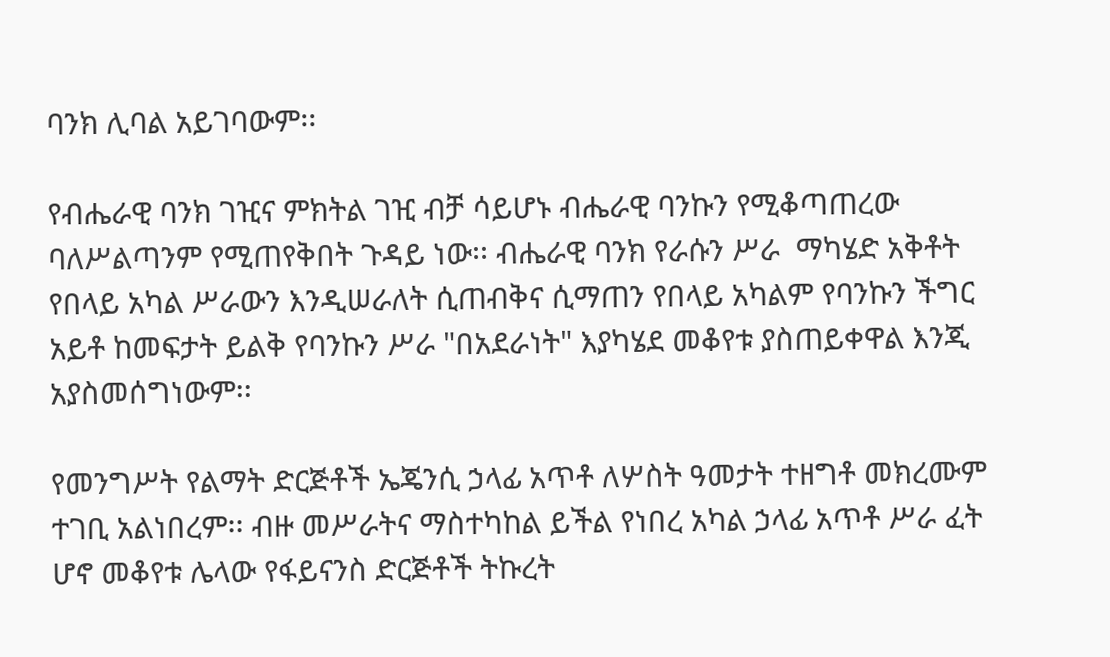ባንክ ሊባል አይገባውም፡፡

የብሔራዊ ባንክ ገዢና ምክትል ገዢ ብቻ ሳይሆኑ ብሔራዊ ባንኩን የሚቆጣጠረው ባለሥልጣንም የሚጠየቅበት ጉዳይ ነው፡፡ ብሔራዊ ባንክ የራሱን ሥራ  ማካሄድ አቅቶት የበላይ አካል ሥራውን እንዲሠራለት ሲጠብቅና ሲማጠን የበላይ አካልም የባንኩን ችግር አይቶ ከመፍታት ይልቅ የባንኩን ሥራ "በአደራነት" እያካሄደ መቆየቱ ያስጠይቀዋል እንጂ አያስመሰግነውም፡፡

የመንግሥት የልማት ድርጅቶች ኤጄንሲ ኃላፊ አጥቶ ለሦስት ዓመታት ተዘግቶ መክረሙም ተገቢ አልነበረም፡፡ ብዙ መሥራትና ማስተካከል ይችል የነበረ አካል ኃላፊ አጥቶ ሥራ ፈት ሆኖ መቆየቱ ሌላው የፋይናንስ ድርጅቶች ትኩረት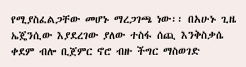የሚያስፈልጋቸው መሆኑ ማረጋገጫ ነው፡፡ በአሁኑ ጊዜ ኤጄንሲው እያደረገው ያለው ተስፋ ሰጪ እንቅስቃሴ ቀደም ብሎ ቢጀምር ኖሮ ብዙ ችግር ማስወገድ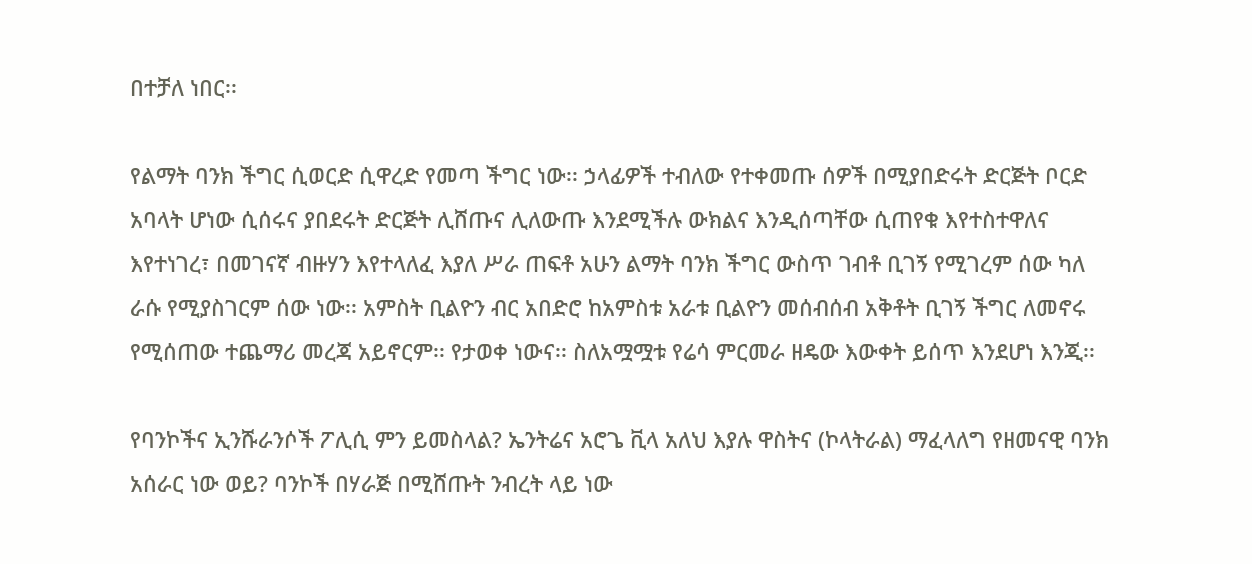በተቻለ ነበር፡፡

የልማት ባንክ ችግር ሲወርድ ሲዋረድ የመጣ ችግር ነው፡፡ ኃላፊዎች ተብለው የተቀመጡ ሰዎች በሚያበድሩት ድርጅት ቦርድ አባላት ሆነው ሲሰሩና ያበደሩት ድርጅት ሊሸጡና ሊለውጡ እንደሚችሉ ውክልና እንዲሰጣቸው ሲጠየቁ እየተስተዋለና እየተነገረ፣ በመገናኛ ብዙሃን እየተላለፈ እያለ ሥራ ጠፍቶ አሁን ልማት ባንክ ችግር ውስጥ ገብቶ ቢገኝ የሚገረም ሰው ካለ ራሱ የሚያስገርም ሰው ነው፡፡ አምስት ቢልዮን ብር አበድሮ ከአምስቱ አራቱ ቢልዮን መሰብሰብ አቅቶት ቢገኝ ችግር ለመኖሩ የሚሰጠው ተጨማሪ መረጃ አይኖርም፡፡ የታወቀ ነውና፡፡ ስለአሟሟቱ የሬሳ ምርመራ ዘዴው እውቀት ይሰጥ እንደሆነ እንጂ፡፡

የባንኮችና ኢንሹራንሶች ፖሊሲ ምን ይመስላል? ኤንትሬና አሮጌ ቪላ አለህ እያሉ ዋስትና (ኮላትራል) ማፈላለግ የዘመናዊ ባንክ አሰራር ነው ወይ? ባንኮች በሃራጅ በሚሸጡት ንብረት ላይ ነው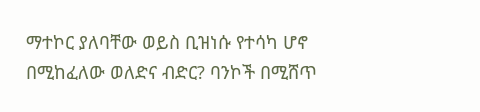ማተኮር ያለባቸው ወይስ ቢዝነሱ የተሳካ ሆኖ በሚከፈለው ወለድና ብድር? ባንኮች በሚሸጥ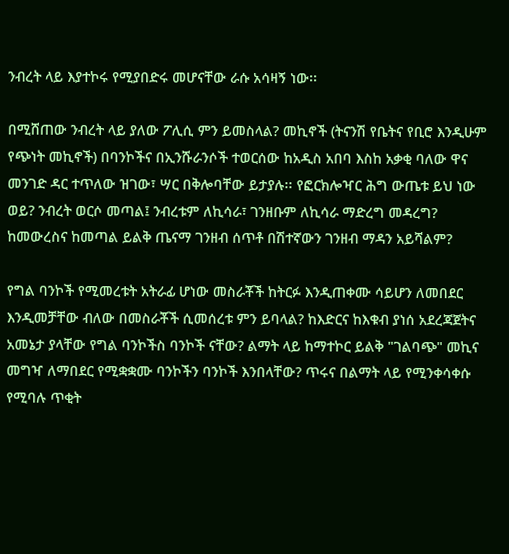ንብረት ላይ እያተኮሩ የሚያበድሩ መሆናቸው ራሱ አሳዛኝ ነው፡፡

በሚሸጠው ንብረት ላይ ያለው ፖሊሲ ምን ይመስላል? መኪኖች (ትናንሽ የቤትና የቢሮ እንዲሁም የጭነት መኪኖች) በባንኮችና በኢንሹራንሶች ተወርሰው ከአዲስ አበባ እስከ አቃቂ ባለው ዋና መንገድ ዳር ተጥለው ዝገው፣ ሣር በቅሎባቸው ይታያሉ፡፡ የፎርክሎዣር ሕግ ውጤቱ ይህ ነው ወይ? ንብረት ወርሶ መጣል፤ ንብረቱም ለኪሳራ፣ ገንዘቡም ለኪሳራ ማድረግ መዳረግ? ከመውረስና ከመጣል ይልቅ ጤናማ ገንዘብ ሰጥቶ በሽተኛውን ገንዘብ ማዳን አይሻልም?

የግል ባንኮች የሚመረቱት አትራፊ ሆነው መስራቾች ከትርፉ እንዲጠቀሙ ሳይሆን ለመበደር እንዲመቻቸው ብለው በመስራቾች ሲመሰረቱ ምን ይባላል? ከእድርና ከእቁብ ያነሰ አደረጃጀትና አመኔታ ያላቸው የግል ባንኮችስ ባንኮች ናቸው? ልማት ላይ ከማተኮር ይልቅ "ገልባጭ" መኪና መግዣ ለማበደር የሚቋቋሙ ባንኮችን ባንኮች እንበላቸው? ጥሩና በልማት ላይ የሚንቀሳቀሱ የሚባሉ ጥቂት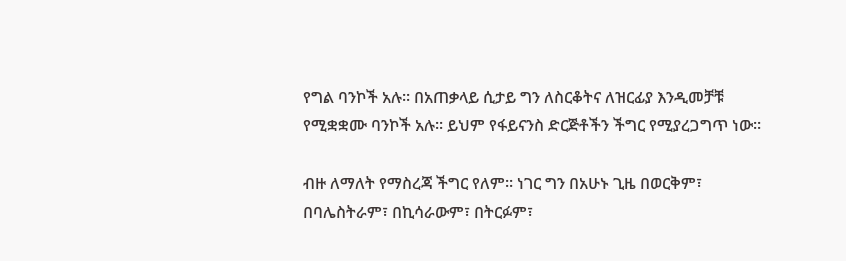የግል ባንኮች አሉ፡፡ በአጠቃላይ ሲታይ ግን ለስርቆትና ለዝርፊያ እንዲመቻቹ የሚቋቋሙ ባንኮች አሉ፡፡ ይህም የፋይናንስ ድርጅቶችን ችግር የሚያረጋግጥ ነው፡፡

ብዙ ለማለት የማስረጃ ችግር የለም፡፡ ነገር ግን በአሁኑ ጊዜ በወርቅም፣ በባሌስትራም፣ በኪሳራውም፣ በትርፉም፣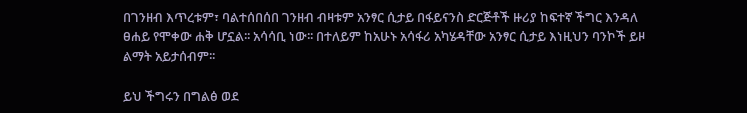በገንዘብ እጥረቱም፣ ባልተሰበሰበ ገንዘብ ብዛቱም አንፃር ሲታይ በፋይናንስ ድርጅቶች ዙሪያ ከፍተኛ ችግር እንዳለ ፀሐይ የሞቀው ሐቅ ሆኗል፡፡ አሳሳቢ ነው፡፡ በተለይም ከአሁኑ አሳፋሪ አካሄዳቸው አንፃር ሲታይ እነዚህን ባንኮች ይዞ ልማት አይታሰብም፡፡

ይህ ችግሩን በግልፅ ወደ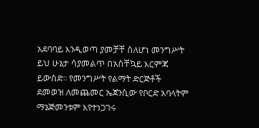አደባባይ እንዲወጣ ያመቻቸ ስለሆነ መንግሥት ይህ ሁኔታ ሳያመልጥ በአስቸኳይ እርምጃ ይውሰድ፡፡ የመንግሥት የልማት ድርጅቶች ደመወዝ ለመጨመር ኤጀንሲው የቦርድ አባላትም ማኔጅመንቱም እየተነጋገሩ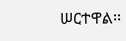ሠርተዋል፡፡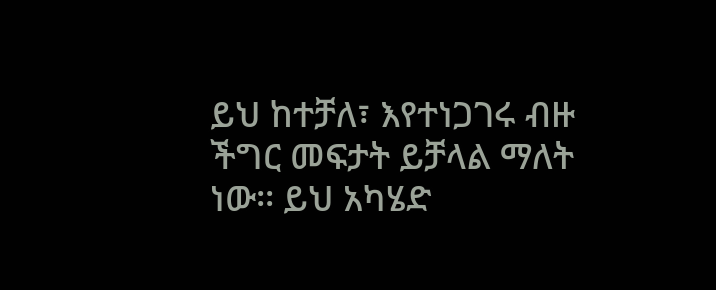ይህ ከተቻለ፣ እየተነጋገሩ ብዙ ችግር መፍታት ይቻላል ማለት ነው፡፡ ይህ አካሄድ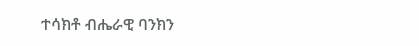ተሳክቶ ብሔራዊ ባንክን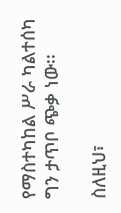የማስተካከል ሥራ ካልተሰካ ግን ታጥቦ ጭቃ ነው፡፡

ስለዚህ፣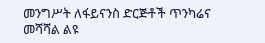መንግሥት ለፋይናንስ ድርጅቶች ጥንካሬና መሻሻል ልዩ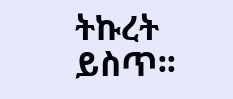ትኩረት ይስጥ፡፡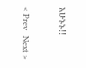አሁኑኑ!!

< Prev   Next >